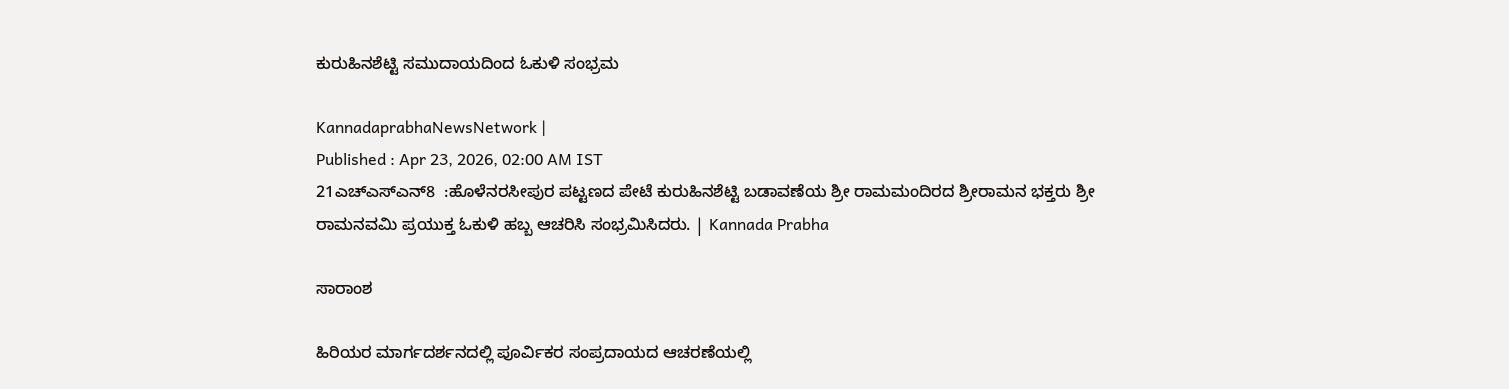ಕುರುಹಿನಶೆಟ್ಟಿ ಸಮುದಾಯದಿಂದ ಓಕುಳಿ ಸಂಭ್ರಮ

KannadaprabhaNewsNetwork |
Published : Apr 23, 2026, 02:00 AM IST
21ಎಚ್‌ಎಸ್ಎನ್8  :ಹೊಳೆನರಸೀಪುರ ಪಟ್ಟಣದ ಪೇಟೆ ಕುರುಹಿನಶೆಟ್ಟಿ ಬಡಾವಣೆಯ ಶ್ರೀ ರಾಮಮಂದಿರದ ಶ್ರೀರಾಮನ ಭಕ್ತರು ಶ್ರೀ ರಾಮನವಮಿ ಪ್ರಯುಕ್ತ ಓಕುಳಿ ಹಬ್ಬ ಆಚರಿಸಿ ಸಂಭ್ರಮಿಸಿದರು. | Kannada Prabha

ಸಾರಾಂಶ

ಹಿರಿಯರ ಮಾರ್ಗದರ್ಶನದಲ್ಲಿ ಪೂರ್ವಿಕರ ಸಂಪ್ರದಾಯದ ಆಚರಣೆಯಲ್ಲಿ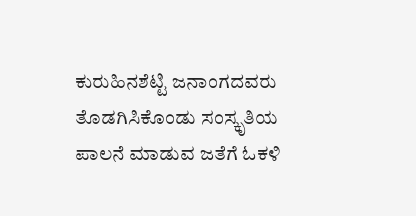ಕುರುಹಿನಶೆಟ್ಟಿ ಜನಾಂಗದವರು ತೊಡಗಿಸಿಕೊಂಡು ಸಂಸ್ಕೃತಿಯ ಪಾಲನೆ ಮಾಡುವ ಜತೆಗೆ ಓಕಳಿ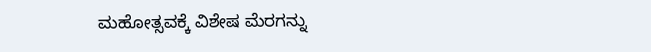ಮಹೋತ್ಸವಕ್ಕೆ ವಿಶೇಷ ಮೆರಗನ್ನು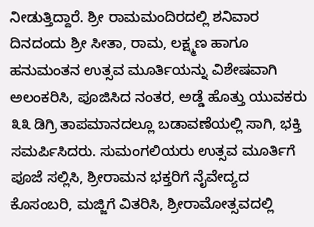ನೀಡುತ್ತಿದ್ದಾರೆ. ಶ್ರೀ ರಾಮಮಂದಿರದಲ್ಲಿ ಶನಿವಾರ ದಿನದಂದು ಶ್ರೀ ಸೀತಾ, ರಾಮ, ಲಕ್ಷ್ಮಣ ಹಾಗೂ ಹನುಮಂತನ ಉತ್ಸವ ಮೂರ್ತಿಯನ್ನು ವಿಶೇಷವಾಗಿ ಅಲಂಕರಿಸಿ, ಪೂಜಿಸಿದ ನಂತರ, ಅಡ್ಡೆ ಹೊತ್ತು ಯುವಕರು ೩೩ ಡಿಗ್ರಿ ತಾಪಮಾನದಲ್ಲೂ ಬಡಾವಣೆಯಲ್ಲಿ ಸಾಗಿ, ಭಕ್ತಿ ಸಮರ್ಪಿಸಿದರು. ಸುಮಂಗಲಿಯರು ಉತ್ಸವ ಮೂರ್ತಿಗೆ ಪೂಜೆ ಸಲ್ಲಿಸಿ, ಶ್ರೀರಾಮನ ಭಕ್ತರಿಗೆ ನೈವೇದ್ಯದ ಕೊಸಂಬರಿ, ಮಜ್ಜಿಗೆ ವಿತರಿಸಿ, ಶ್ರೀರಾಮೋತ್ಸವದಲ್ಲಿ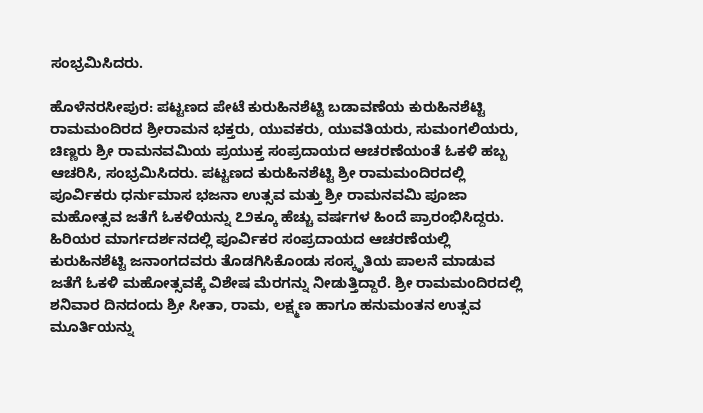ಸಂಭ್ರಮಿಸಿದರು.

ಹೊಳೆನರಸೀಪುರ: ಪಟ್ಟಣದ ಪೇಟೆ ಕುರುಹಿನಶೆಟ್ಟಿ ಬಡಾವಣೆಯ ಕುರುಹಿನಶೆಟ್ಟಿ ರಾಮಮಂದಿರದ ಶ್ರೀರಾಮನ ಭಕ್ತರು, ಯುವಕರು, ಯುವತಿಯರು, ಸುಮಂಗಲಿಯರು, ಚಿಣ್ಣರು ಶ್ರೀ ರಾಮನವಮಿಯ ಪ್ರಯುಕ್ತ ಸಂಪ್ರದಾಯದ ಆಚರಣೆಯಂತೆ ಓಕಳಿ ಹಬ್ಬ ಆಚರಿಸಿ, ಸಂಭ್ರಮಿಸಿದರು. ಪಟ್ಟಣದ ಕುರುಹಿನಶೆಟ್ಟಿ ಶ್ರೀ ರಾಮಮಂದಿರದಲ್ಲಿ ಪೂರ್ವಿಕರು ಧರ್ನುಮಾಸ ಭಜನಾ ಉತ್ಸವ ಮತ್ತು ಶ್ರೀ ರಾಮನವಮಿ ಪೂಜಾ ಮಹೋತ್ಸವ ಜತೆಗೆ ಓಕಳಿಯನ್ನು ೭೨ಕ್ಕೂ ಹೆಚ್ಚು ವರ್ಷಗಳ ಹಿಂದೆ ಪ್ರಾರಂಭಿಸಿದ್ದರು. ಹಿರಿಯರ ಮಾರ್ಗದರ್ಶನದಲ್ಲಿ ಪೂರ್ವಿಕರ ಸಂಪ್ರದಾಯದ ಆಚರಣೆಯಲ್ಲಿ ಕುರುಹಿನಶೆಟ್ಟಿ ಜನಾಂಗದವರು ತೊಡಗಿಸಿಕೊಂಡು ಸಂಸ್ಕೃತಿಯ ಪಾಲನೆ ಮಾಡುವ ಜತೆಗೆ ಓಕಳಿ ಮಹೋತ್ಸವಕ್ಕೆ ವಿಶೇಷ ಮೆರಗನ್ನು ನೀಡುತ್ತಿದ್ದಾರೆ. ಶ್ರೀ ರಾಮಮಂದಿರದಲ್ಲಿ ಶನಿವಾರ ದಿನದಂದು ಶ್ರೀ ಸೀತಾ, ರಾಮ, ಲಕ್ಷ್ಮಣ ಹಾಗೂ ಹನುಮಂತನ ಉತ್ಸವ ಮೂರ್ತಿಯನ್ನು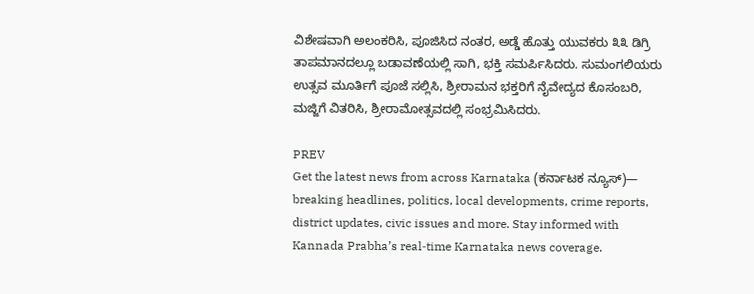ವಿಶೇಷವಾಗಿ ಅಲಂಕರಿಸಿ, ಪೂಜಿಸಿದ ನಂತರ, ಅಡ್ಡೆ ಹೊತ್ತು ಯುವಕರು ೩೩ ಡಿಗ್ರಿ ತಾಪಮಾನದಲ್ಲೂ ಬಡಾವಣೆಯಲ್ಲಿ ಸಾಗಿ, ಭಕ್ತಿ ಸಮರ್ಪಿಸಿದರು. ಸುಮಂಗಲಿಯರು ಉತ್ಸವ ಮೂರ್ತಿಗೆ ಪೂಜೆ ಸಲ್ಲಿಸಿ, ಶ್ರೀರಾಮನ ಭಕ್ತರಿಗೆ ನೈವೇದ್ಯದ ಕೊಸಂಬರಿ, ಮಜ್ಜಿಗೆ ವಿತರಿಸಿ, ಶ್ರೀರಾಮೋತ್ಸವದಲ್ಲಿ ಸಂಭ್ರಮಿಸಿದರು.

PREV
Get the latest news from across Karnataka (ಕರ್ನಾಟಕ ನ್ಯೂಸ್)— breaking headlines, politics, local developments, crime reports, district updates, civic issues and more. Stay informed with Kannada Prabha’s real‑time Karnataka news coverage.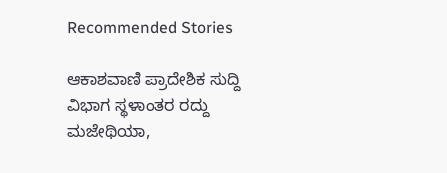Recommended Stories

ಆಕಾಶವಾಣಿ ಪ್ರಾದೇಶಿಕ ಸುದ್ದಿ ವಿಭಾಗ ಸ್ಥಳಾಂತರ ರದ್ದು
ಮಜೇಥಿಯಾ,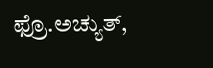ಫ್ರೊ.ಅಚ್ಯುತ್‌,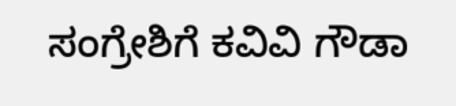ಸಂಗ್ರೇಶಿಗೆ ಕವಿವಿ ಗೌಡಾ